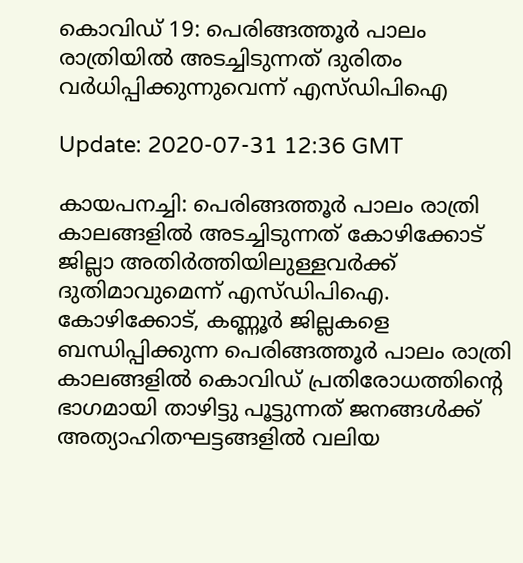കൊവിഡ് 19: പെരിങ്ങത്തൂര്‍ പാലം രാത്രിയില്‍ അടച്ചിടുന്നത് ദുരിതം വര്‍ധിപ്പിക്കുന്നുവെന്ന് എസ്ഡിപിഐ

Update: 2020-07-31 12:36 GMT

കായപനച്ചി: പെരിങ്ങത്തൂര്‍ പാലം രാത്രി കാലങ്ങളില്‍ അടച്ചിടുന്നത് കോഴിക്കോട് ജില്ലാ അതിര്‍ത്തിയിലുള്ളവര്‍ക്ക് ദുതിമാവുമെന്ന് എസ്ഡിപിഐ. കോഴിക്കോട്, കണ്ണൂര്‍ ജില്ലകളെ ബന്ധിപ്പിക്കുന്ന പെരിങ്ങത്തൂര്‍ പാലം രാത്രി കാലങ്ങളില്‍ കൊവിഡ് പ്രതിരോധത്തിന്റെ ഭാഗമായി താഴിട്ടു പൂട്ടുന്നത് ജനങ്ങള്‍ക്ക് അത്യാഹിതഘട്ടങ്ങളില്‍ വലിയ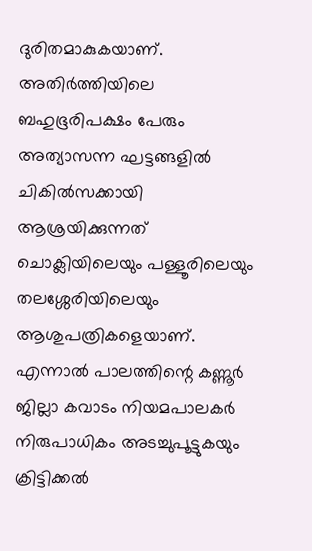ദുരിതമാകുകയാണ്. അതിര്‍ത്തിയിലെ ബഹുഭൂരിപക്ഷം പേരും അത്യാസന്ന ഘട്ടങ്ങളില്‍ ചികില്‍സക്കായി ആശ്രയിക്കുന്നത് ചൊക്ലിയിലെയും പള്ളൂരിലെയും തലശ്ശേരിയിലെയും ആശുപത്രികളെയാണ്. എന്നാല്‍ പാലത്തിന്റെ കണ്ണൂര്‍ ജില്ലാ കവാടം നിയമപാലകര്‍ നിരുപാധികം അടച്ചുപൂട്ടുകയും ക്രിട്ടിക്കല്‍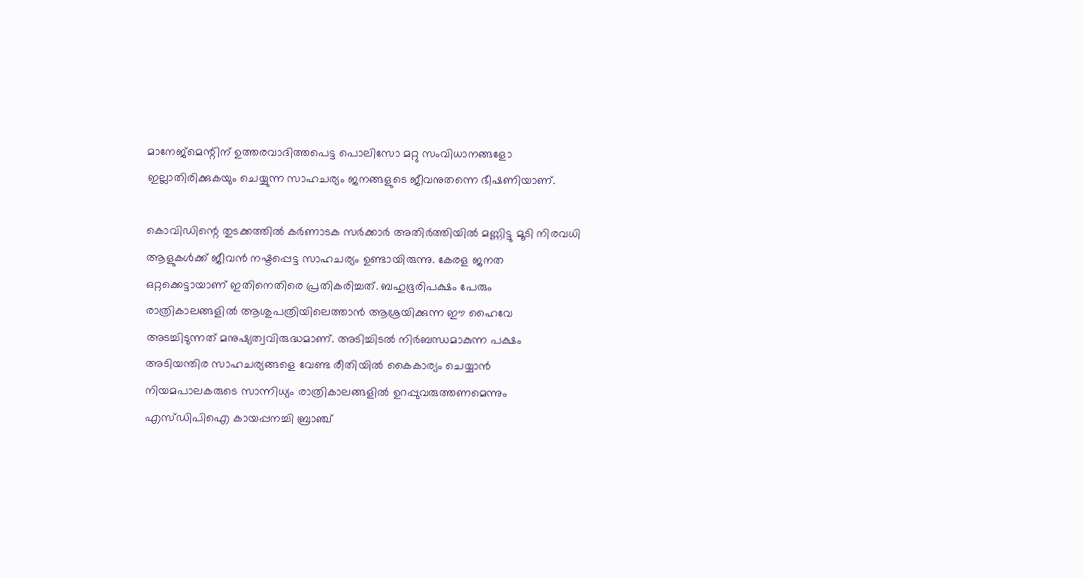മാനേജ്‌മെന്റിന് ഉത്തരവാദിത്തപെട്ട പൊലിസോ മറ്റു സംവിധാനങ്ങളോ ഇല്ലാതിരിക്കുകയും ചെയ്യുന്ന സാഹചര്യം ജനങ്ങളുടെ ജീവനുതന്നെ ഭീഷണിയാണ്.

കൊവിഡിന്റെ തുടക്കത്തില്‍ കര്‍ണാടക സര്‍ക്കാര്‍ അതിര്‍ത്തിയില്‍ മണ്ണിട്ടു മൂടി നിരവധി ആളുകള്‍ക്ക് ജീവന്‍ നഷ്ടപ്പെട്ട സാഹചര്യം ഉണ്ടായിരുന്നു. കേരള ജനത ഒറ്റക്കെട്ടായാണ് ഇതിനെതിരെ പ്രതികരിച്ചത്. ബഹുഭൂരിപക്ഷം പേരും രാത്രികാലങ്ങളില്‍ ആശുപത്രിയിലെത്താന്‍ ആശ്രയിക്കുന്ന ഈ ഹൈവേ അടച്ചിടുന്നത് മനുഷ്യത്വവിരുദ്ധമാണ്. അടിച്ചിടല്‍ നിര്‍ബന്ധമാകുന്ന പക്ഷം അടിയന്തിര സാഹചര്യങ്ങളെ വേണ്ട രീതിയില്‍ കൈകാര്യം ചെയ്യാന്‍ നിയമപാലകരുടെ സാന്നിധ്യം രാത്രികാലങ്ങളില്‍ ഉറപ്പുവരുത്തണമെന്നും എസ്ഡിപിഐ കായപ്പനച്ചി ബ്രാഞ്ച്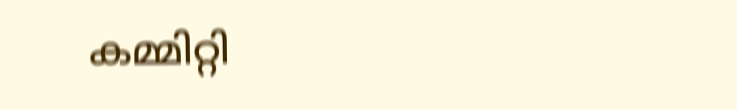കമ്മിറ്റി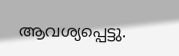ആവശ്യപ്പെട്ടു.